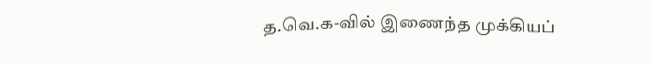த.வெ.க-வில் இணைந்த முக்கியப்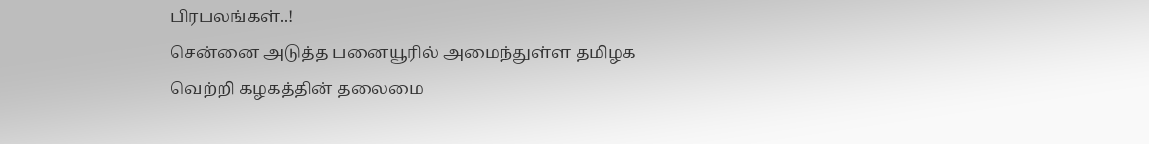பிரபலங்கள்..!
சென்னை அடுத்த பனையூரில் அமைந்துள்ள தமிழக வெற்றி கழகத்தின் தலைமை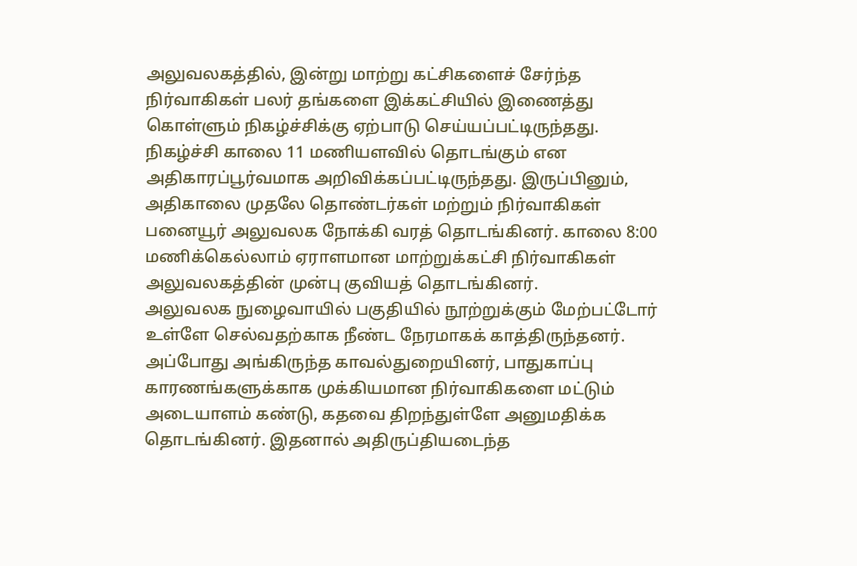அலுவலகத்தில், இன்று மாற்று கட்சிகளைச் சேர்ந்த நிர்வாகிகள் பலர் தங்களை இக்கட்சியில் இணைத்து கொள்ளும் நிகழ்ச்சிக்கு ஏற்பாடு செய்யப்பட்டிருந்தது. நிகழ்ச்சி காலை 11 மணியளவில் தொடங்கும் என அதிகாரப்பூர்வமாக அறிவிக்கப்பட்டிருந்தது. இருப்பினும், அதிகாலை முதலே தொண்டர்கள் மற்றும் நிர்வாகிகள் பனையூர் அலுவலக நோக்கி வரத் தொடங்கினர். காலை 8:00 மணிக்கெல்லாம் ஏராளமான மாற்றுக்கட்சி நிர்வாகிகள் அலுவலகத்தின் முன்பு குவியத் தொடங்கினர்.
அலுவலக நுழைவாயில் பகுதியில் நூற்றுக்கும் மேற்பட்டோர் உள்ளே செல்வதற்காக நீண்ட நேரமாகக் காத்திருந்தனர். அப்போது அங்கிருந்த காவல்துறையினர், பாதுகாப்பு காரணங்களுக்காக முக்கியமான நிர்வாகிகளை மட்டும் அடையாளம் கண்டு, கதவை திறந்துள்ளே அனுமதிக்க தொடங்கினர். இதனால் அதிருப்தியடைந்த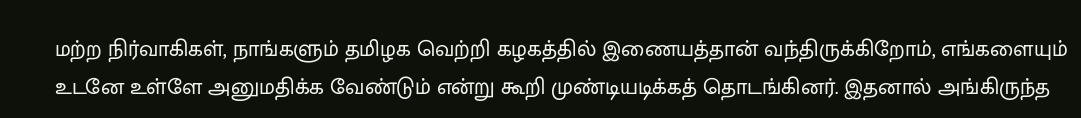மற்ற நிர்வாகிகள், நாங்களும் தமிழக வெற்றி கழகத்தில் இணையத்தான் வந்திருக்கிறோம், எங்களையும் உடனே உள்ளே அனுமதிக்க வேண்டும் என்று கூறி முண்டியடிக்கத் தொடங்கினர். இதனால் அங்கிருந்த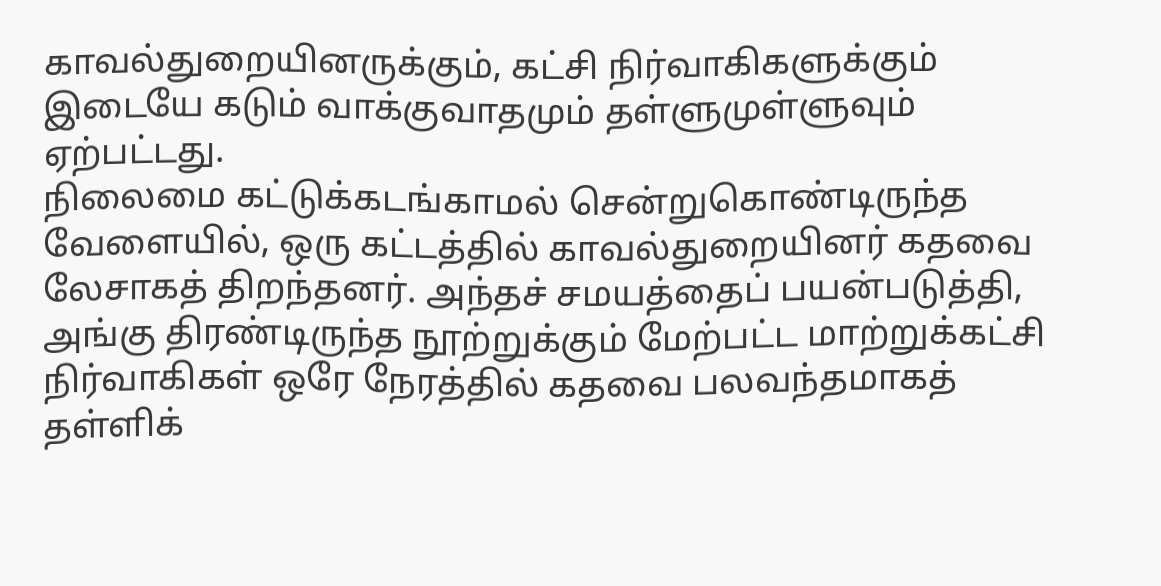காவல்துறையினருக்கும், கட்சி நிர்வாகிகளுக்கும் இடையே கடும் வாக்குவாதமும் தள்ளுமுள்ளுவும் ஏற்பட்டது.
நிலைமை கட்டுக்கடங்காமல் சென்றுகொண்டிருந்த வேளையில், ஒரு கட்டத்தில் காவல்துறையினர் கதவை லேசாகத் திறந்தனர். அந்தச் சமயத்தைப் பயன்படுத்தி, அங்கு திரண்டிருந்த நூற்றுக்கும் மேற்பட்ட மாற்றுக்கட்சி நிர்வாகிகள் ஒரே நேரத்தில் கதவை பலவந்தமாகத் தள்ளிக்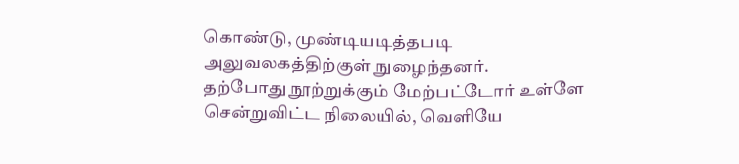கொண்டு, முண்டியடித்தபடி அலுவலகத்திற்குள் நுழைந்தனர்.
தற்போது நூற்றுக்கும் மேற்பட்டோர் உள்ளே சென்றுவிட்ட நிலையில், வெளியே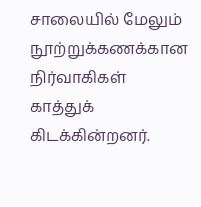சாலையில் மேலும் நூற்றுக்கணக்கான நிர்வாகிகள் காத்துக் கிடக்கின்றனர்.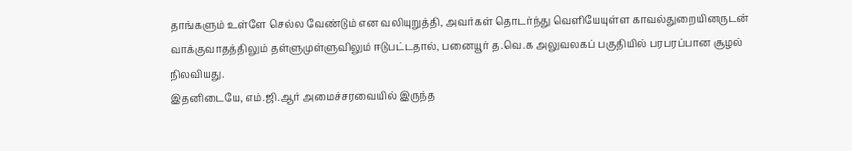தாங்களும் உள்ளே செல்ல வேண்டும் என வலியுறுத்தி, அவர்கள் தொடர்ந்து வெளியேயுள்ள காவல்துறையினருடன் வாக்குவாதத்திலும் தள்ளுமுள்ளுவிலும் ஈடுபட்டதால், பனையூர் த.வெ.க அலுவலகப் பகுதியில் பரபரப்பான சூழல் நிலவியது.
இதனிடையே, எம்.ஜி.ஆர் அமைச்சரவையில் இருந்த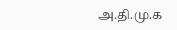அ.தி.மு.க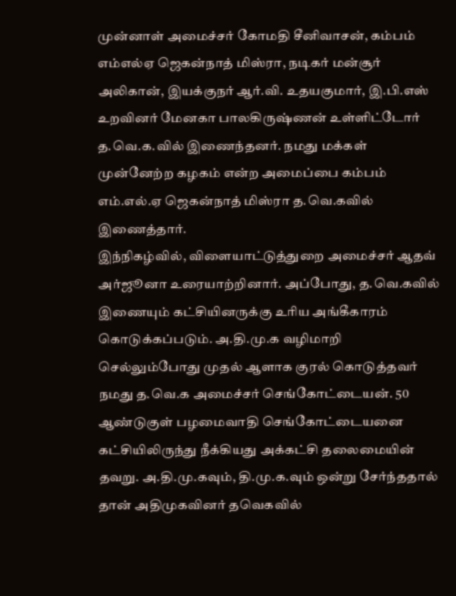முன்னாள் அமைச்சர் கோமதி சீனிவாசன், கம்பம் எம்எல்ஏ ஜெகன்நாத் மிஸ்ரா, நடிகர் மன்சூர் அலிகான், இயக்குநர் ஆர்.வி. உதயகுமார், இ.பி.எஸ் உறவினர் மேனகா பாலகிருஷ்ணன் உள்ளிட்டோர் த.வெ.க.வில் இணைந்தனர். நமது மக்கள் முன்னேற்ற கழகம் என்ற அமைப்பை கம்பம் எம்.எல்.ஏ ஜெகன்நாத் மிஸ்ரா த.வெ.கவில் இணைத்தார்.
இந்நிகழ்வில், விளையாட்டுத்துறை அமைச்சர் ஆதவ் அர்ஜூனா உரையாற்றினார். அப்போது, த.வெ.கவில் இணையும் கட்சியினருக்கு உரிய அங்கீகாரம் கொடுக்கப்படும். அ.தி.மு.க வழிமாறி செல்லும்போது முதல் ஆளாக குரல் கொடுத்தவர் நமது த.வெ.க அமைச்சர் செங்கோட்டையன். 50 ஆண்டுகுள் பழமைவாதி செங்கோட்டையனை கட்சியிலிருந்து நீக்கியது அக்கட்சி தலைமையின் தவறு. அ.தி.மு.கவும், தி.மு.க.வும் ஒன்று சேர்ந்ததால் தான் அதிமுகவினர் தவெகவில்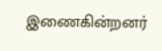இணைகின்றனர்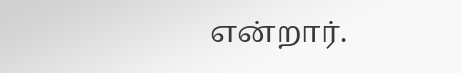என்றார்.